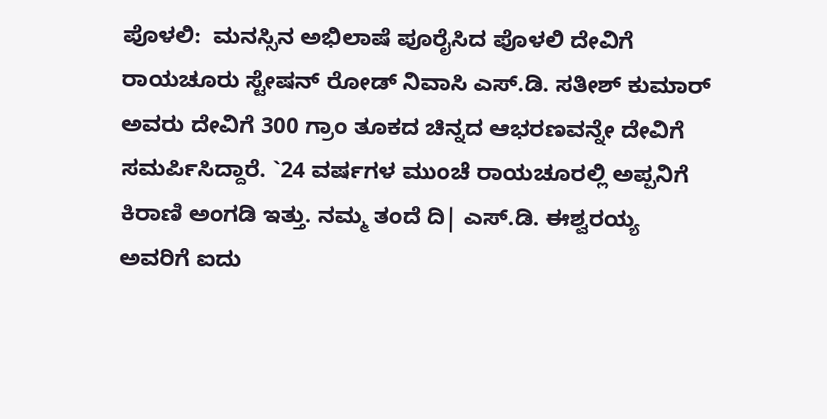ಪೊಳಲಿ:  ಮನಸ್ಸಿನ ಅಭಿಲಾಷೆ ಪೂರೈಸಿದ ಪೊಳಲಿ ದೇವಿಗೆ ರಾಯಚೂರು ಸ್ಟೇಷನ್ ರೋಡ್ ನಿವಾಸಿ ಎಸ್.ಡಿ. ಸತೀಶ್ ಕುಮಾರ್ ಅವರು ದೇವಿಗೆ 300 ಗ್ರಾಂ ತೂಕದ ಚಿನ್ನದ ಆಭರಣವನ್ನೇ ದೇವಿಗೆ ಸಮರ್ಪಿಸಿದ್ದಾರೆ. `24 ವರ್ಷಗಳ ಮುಂಚೆ ರಾಯಚೂರಲ್ಲಿ ಅಪ್ಪನಿಗೆ ಕಿರಾಣಿ ಅಂಗಡಿ ಇತ್ತು. ನಮ್ಮ ತಂದೆ ದಿ| ಎಸ್.ಡಿ. ಈಶ್ವರಯ್ಯ ಅವರಿಗೆ ಐದು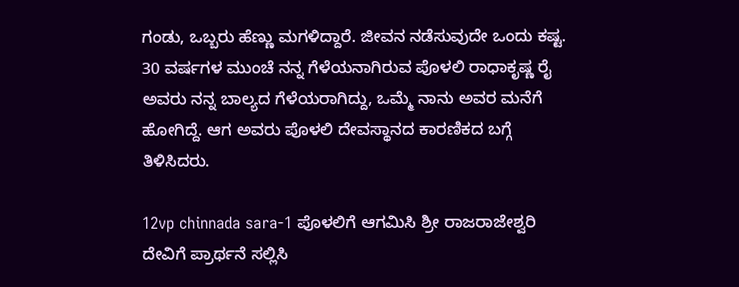ಗಂಡು, ಒಬ್ಬರು ಹೆಣ್ಣು ಮಗಳಿದ್ದಾರೆ. ಜೀವನ ನಡೆಸುವುದೇ ಒಂದು ಕಷ್ಟ. 30 ವರ್ಷಗಳ ಮುಂಚೆ ನನ್ನ ಗೆಳೆಯನಾಗಿರುವ ಪೊಳಲಿ ರಾಧಾಕೃಷ್ಣ ರೈ ಅವರು ನನ್ನ ಬಾಲ್ಯದ ಗೆಳೆಯರಾಗಿದ್ದು, ಒಮ್ಮೆ ನಾನು ಅವರ ಮನೆಗೆ ಹೋಗಿದ್ದೆ. ಆಗ ಅವರು ಪೊಳಲಿ ದೇವಸ್ಥಾನದ ಕಾರಣಿಕದ ಬಗ್ಗೆ ತಿಳಿಸಿದರು.

12vp chinnada sara-1 ಪೊಳಲಿಗೆ ಆಗಮಿಸಿ ಶ್ರೀ ರಾಜರಾಜೇಶ್ವರಿ ದೇವಿಗೆ ಪ್ರಾರ್ಥನೆ ಸಲ್ಲಿಸಿ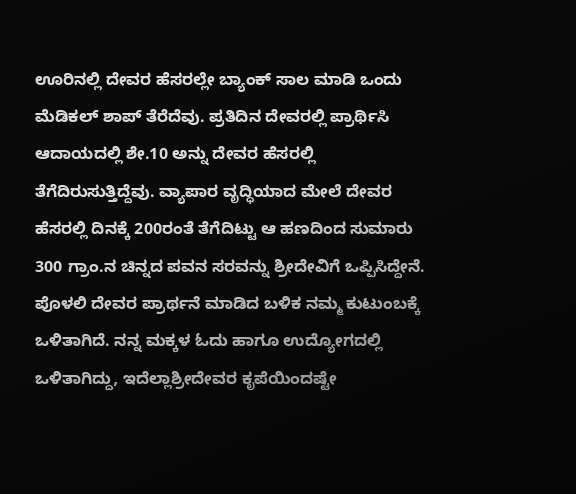ಊರಿನಲ್ಲಿ ದೇವರ ಹೆಸರಲ್ಲೇ ಬ್ಯಾಂಕ್ ಸಾಲ ಮಾಡಿ ಒಂದು ಮೆಡಿಕಲ್ ಶಾಪ್ ತೆರೆದೆವು. ಪ್ರತಿದಿನ ದೇವರಲ್ಲಿ ಪ್ರಾರ್ಥಿಸಿ ಆದಾಯದಲ್ಲಿ ಶೇ.10 ಅನ್ನು ದೇವರ ಹೆಸರಲ್ಲಿ ತೆಗೆದಿರುಸುತ್ತಿದ್ದೆವು. ವ್ಯಾಪಾರ ವೃದ್ಧಿಯಾದ ಮೇಲೆ ದೇವರ ಹೆಸರಲ್ಲಿ ದಿನಕ್ಕೆ 200ರಂತೆ ತೆಗೆದಿಟ್ಟು ಆ ಹಣದಿಂದ ಸುಮಾರು 300 ಗ್ರಾಂ.ನ ಚಿನ್ನದ ಪವನ ಸರವನ್ನು ಶ್ರೀದೇವಿಗೆ ಒಪ್ಪಿಸಿದ್ದೇನೆ. ಪೊಳಲಿ ದೇವರ ಪ್ರಾರ್ಥನೆ ಮಾಡಿದ ಬಳಿಕ ನಮ್ಮ ಕುಟುಂಬಕ್ಕೆ ಒಳಿತಾಗಿದೆ. ನನ್ನ ಮಕ್ಕಳ ಓದು ಹಾಗೂ ಉದ್ಯೋಗದಲ್ಲಿ ಒಳಿತಾಗಿದ್ದು, ಇದೆಲ್ಲಾಶ್ರೀದೇವರ ಕೃಪೆಯಿಂದಷ್ಟೇ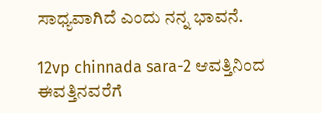ಸಾಧ್ಯವಾಗಿದೆ ಎಂದು ನನ್ನ ಭಾವನೆ.

12vp chinnada sara-2 ಆವತ್ತಿನಿಂದ ಈವತ್ತಿನವರೆಗೆ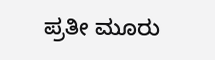ಪ್ರತೀ ಮೂರು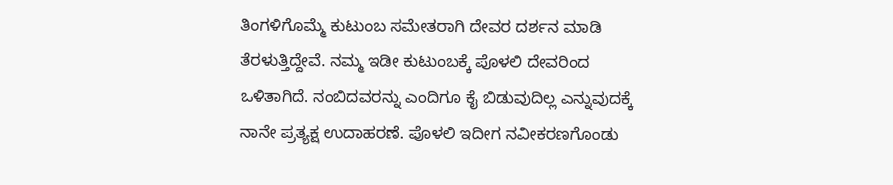ತಿಂಗಳಿಗೊಮ್ಮೆ ಕುಟುಂಬ ಸಮೇತರಾಗಿ ದೇವರ ದರ್ಶನ ಮಾಡಿ ತೆರಳುತ್ತಿದ್ದೇವೆ. ನಮ್ಮ ಇಡೀ ಕುಟುಂಬಕ್ಕೆ ಪೊಳಲಿ ದೇವರಿಂದ ಒಳಿತಾಗಿದೆ. ನಂಬಿದವರನ್ನು ಎಂದಿಗೂ ಕೈ ಬಿಡುವುದಿಲ್ಲ ಎನ್ನುವುದಕ್ಕೆ ನಾನೇ ಪ್ರತ್ಯಕ್ಷ ಉದಾಹರಣೆ. ಪೊಳಲಿ ಇದೀಗ ನವೀಕರಣಗೊಂಡು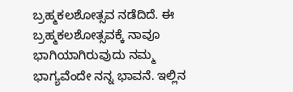ಬ್ರಹ್ಮಕಲಶೋತ್ಸವ ನಡೆದಿದೆ. ಈ ಬ್ರಹ್ಮಕಲಶೋತ್ಸವಕ್ಕೆ ನಾವೂ ಭಾಗಿಯಾಗಿರುವುದು ನಮ್ಮ ಭಾಗ್ಯವೆಂದೇ ನನ್ನ ಭಾವನೆ. ಇಲ್ಲಿನ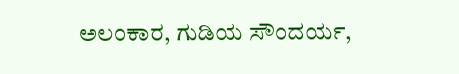ಅಲಂಕಾರ, ಗುಡಿಯ ಸೌಂದರ್ಯ,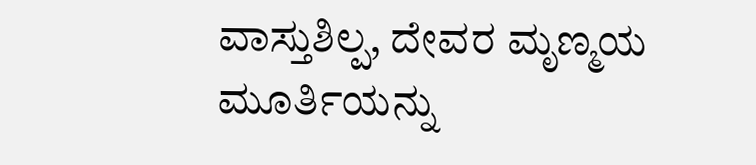ವಾಸ್ತುಶಿಲ್ಪ, ದೇವರ ಮೃಣ್ಮಯ ಮೂರ್ತಿಯನ್ನು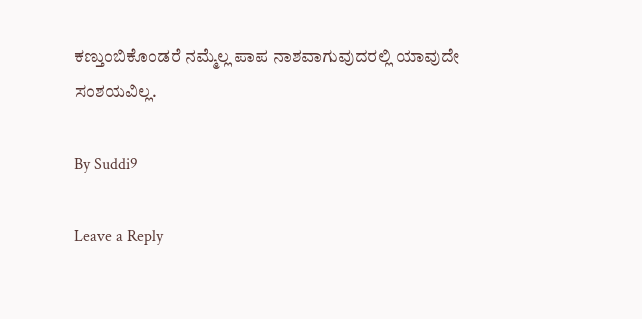ಕಣ್ತುಂಬಿಕೊಂಡರೆ ನಮ್ಮೆಲ್ಲ ಪಾಪ ನಾಶವಾಗುವುದರಲ್ಲಿ ಯಾವುದೇ ಸಂಶಯವಿಲ್ಲ.

By Suddi9

Leave a Reply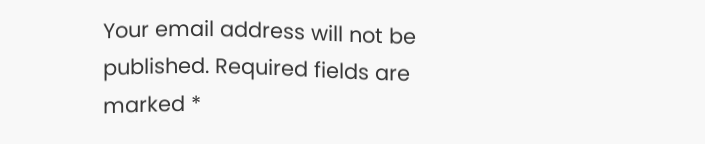Your email address will not be published. Required fields are marked *